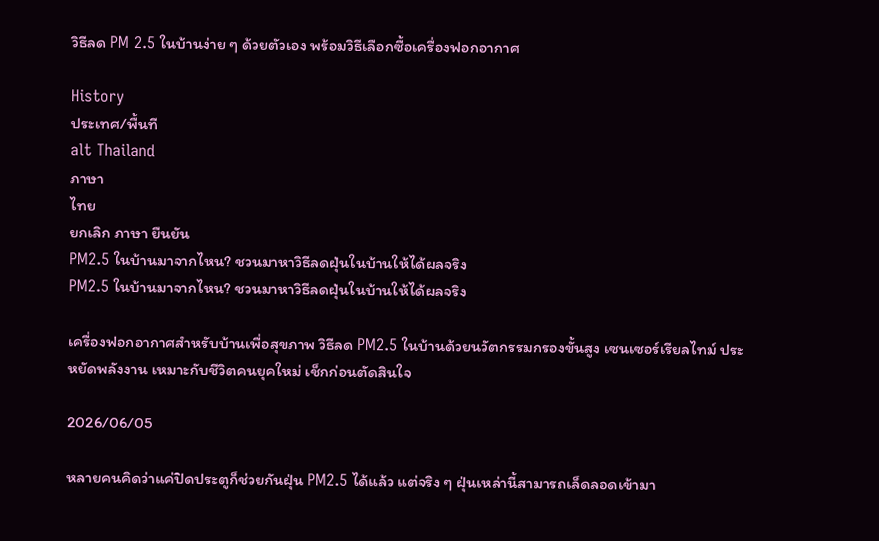วิธีลด PM 2.5 ในบ้านง่าย ๆ ด้วยตัวเอง พร้อมวิธีเลือกซื้อเครื่องฟอกอากาศ

History
ประเทศ/พื้นที
alt Thailand
ภาษา
ไทย
ยกเลิก ภาษา ยืนยัน
PM2.5 ในบ้านมาจากไหน? ชวนมาหาวิธีลดฝุ่นในบ้านให้ได้ผลจริง
PM2.5 ในบ้านมาจากไหน? ชวนมาหาวิธีลดฝุ่นในบ้านให้ได้ผลจริง

เครื่องฟอกอากาศสำหรับบ้านเพื่อสุขภาพ วิธีลด PM2.5 ในบ้านด้วยนวัตกรรมกรองขั้นสูง เซนเซอร์เรียลไทม์ ประหยัดพลังงาน เหมาะกับชีวิตคนยุคใหม่ เช็กก่อนตัดสินใจ

2026/06/05

หลายคนคิดว่าแค่ปิดประตูก็ช่วยกันฝุ่น PM2.5 ได้แล้ว แต่จริง ๆ ฝุ่นเหล่านี้สามารถเล็ดลอดเข้ามา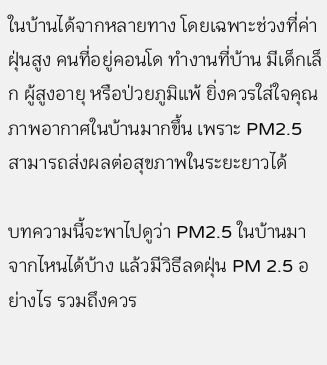ในบ้านได้จากหลายทาง โดยเฉพาะช่วงที่ค่าฝุ่นสูง คนที่อยู่คอนโด ทำงานที่บ้าน มีเด็กเล็ก ผู้สูงอายุ หรือป่วยภูมิแพ้ ยิ่งควรใส่ใจคุณภาพอากาศในบ้านมากขึ้น เพราะ PM2.5 สามารถส่งผลต่อสุขภาพในระยะยาวได้

บทความนี้จะพาไปดูว่า PM2.5 ในบ้านมาจากไหนได้บ้าง แล้วมีวิธีลดฝุ่น PM 2.5 อย่างไร รวมถึงควร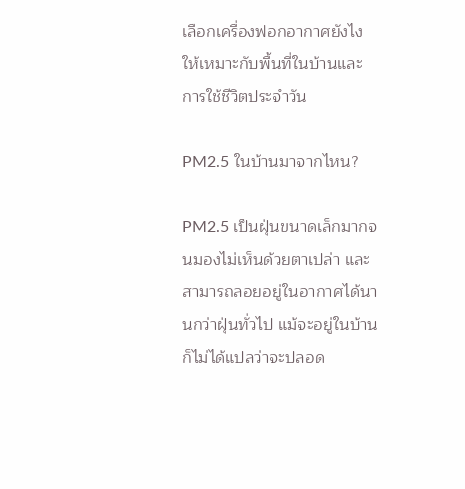เลือกเครื่องฟอกอากาศยังไงให้เหมาะกับพื้นที่ในบ้านและการใช้ชีวิตประจำวัน

PM2.5 ในบ้านมาจากไหน?

PM2.5 เป็นฝุ่นขนาดเล็กมากจนมองไม่เห็นด้วยตาเปล่า และสามารถลอยอยู่ในอากาศได้นานกว่าฝุ่นทั่วไป แม้จะอยู่ในบ้าน ก็ไม่ได้แปลว่าจะปลอด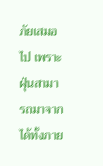ภัยเสมอไป เพราะฝุ่นสามารถมาจากได้ทั้งภาย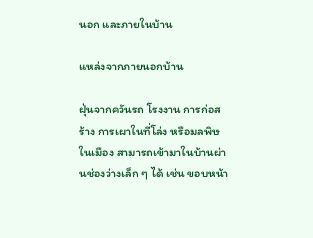นอก และภายในบ้าน

แหล่งจากภายนอกบ้าน

ฝุ่นจากควันรถ โรงงาน การก่อสร้าง การเผาในที่โล่ง หรือมลพิษในเมือง สามารถเข้ามาในบ้านผ่านช่องว่างเล็ก ๆ ได้ เช่น ขอบหน้า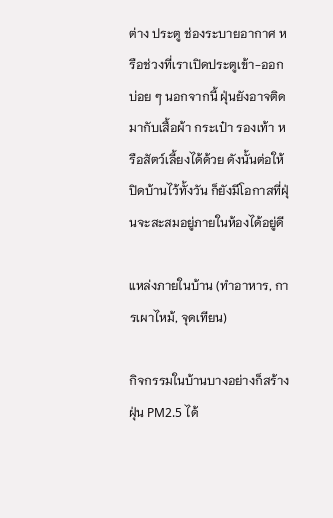ต่าง ประตู ช่องระบายอากาศ หรือช่วงที่เราเปิดประตูเข้า-ออกบ่อย ๆ นอกจากนี้ ฝุ่นยังอาจติดมากับเสื้อผ้า กระเป๋า รองเท้า หรือสัตว์เลี้ยงได้ด้วย ดังนั้นต่อให้ปิดบ้านไว้ทั้งวัน ก็ยังมีโอกาสที่ฝุ่นจะสะสมอยู่ภายในห้องได้อยู่ดี

แหล่งภายในบ้าน (ทำอาหาร, การเผาไหม้, จุดเทียน)

กิจกรรมในบ้านบางอย่างก็สร้างฝุ่น PM2.5 ได้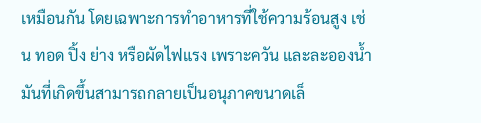เหมือนกัน โดยเฉพาะการทำอาหารที่ใช้ความร้อนสูง เช่น ทอด ปิ้ง ย่าง หรือผัดไฟแรง เพราะควัน และละอองน้ำมันที่เกิดขึ้นสามารถกลายเป็นอนุภาคขนาดเล็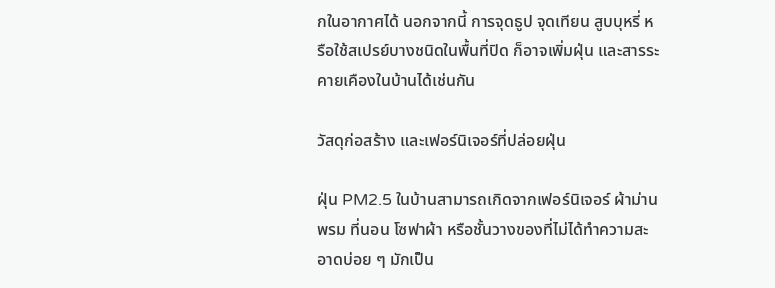กในอากาศได้ นอกจากนี้ การจุดธูป จุดเทียน สูบบุหรี่ หรือใช้สเปรย์บางชนิดในพื้นที่ปิด ก็อาจเพิ่มฝุ่น และสารระคายเคืองในบ้านได้เช่นกัน

วัสดุก่อสร้าง และเฟอร์นิเจอร์ที่ปล่อยฝุ่น

ฝุ่น PM2.5 ในบ้านสามารถเกิดจากเฟอร์นิเจอร์ ผ้าม่าน พรม ที่นอน โซฟาผ้า หรือชั้นวางของที่ไม่ได้ทำความสะอาดบ่อย ๆ มักเป็น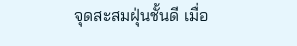จุดสะสมฝุ่นชั้นดี เมื่อ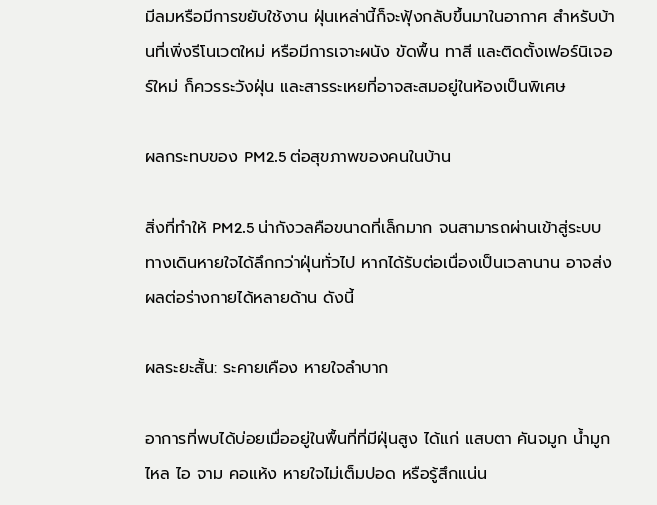มีลมหรือมีการขยับใช้งาน ฝุ่นเหล่านี้ก็จะฟุ้งกลับขึ้นมาในอากาศ สำหรับบ้านที่เพิ่งรีโนเวตใหม่ หรือมีการเจาะผนัง ขัดพื้น ทาสี และติดตั้งเฟอร์นิเจอร์ใหม่ ก็ควรระวังฝุ่น และสารระเหยที่อาจสะสมอยู่ในห้องเป็นพิเศษ

ผลกระทบของ PM2.5 ต่อสุขภาพของคนในบ้าน

สิ่งที่ทำให้ PM2.5 น่ากังวลคือขนาดที่เล็กมาก จนสามารถผ่านเข้าสู่ระบบทางเดินหายใจได้ลึกกว่าฝุ่นทั่วไป หากได้รับต่อเนื่องเป็นเวลานาน อาจส่งผลต่อร่างกายได้หลายด้าน ดังนี้

ผลระยะสั้น: ระคายเคือง หายใจลำบาก

อาการที่พบได้บ่อยเมื่ออยู่ในพื้นที่ที่มีฝุ่นสูง ได้แก่ แสบตา คันจมูก น้ำมูกไหล ไอ จาม คอแห้ง หายใจไม่เต็มปอด หรือรู้สึกแน่น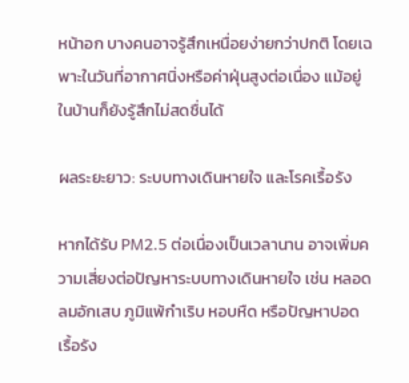หน้าอก บางคนอาจรู้สึกเหนื่อยง่ายกว่าปกติ โดยเฉพาะในวันที่อากาศนิ่งหรือค่าฝุ่นสูงต่อเนื่อง แม้อยู่ในบ้านก็ยังรู้สึกไม่สดชื่นได้

ผลระยะยาว: ระบบทางเดินหายใจ และโรคเรื้อรัง

หากได้รับ PM2.5 ต่อเนื่องเป็นเวลานาน อาจเพิ่มความเสี่ยงต่อปัญหาระบบทางเดินหายใจ เช่น หลอดลมอักเสบ ภูมิแพ้กำเริบ หอบหืด หรือปัญหาปอดเรื้อรัง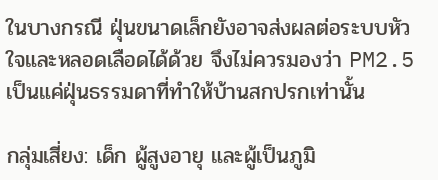ในบางกรณี ฝุ่นขนาดเล็กยังอาจส่งผลต่อระบบหัวใจและหลอดเลือดได้ด้วย จึงไม่ควรมองว่า PM2.5 เป็นแค่ฝุ่นธรรมดาที่ทำให้บ้านสกปรกเท่านั้น

กลุ่มเสี่ยง: เด็ก ผู้สูงอายุ และผู้เป็นภูมิ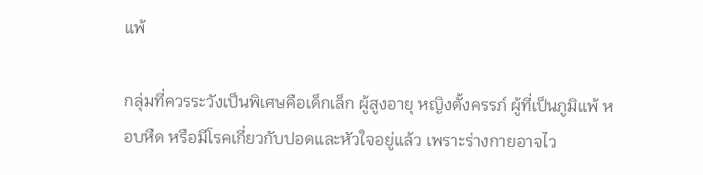แพ้

กลุ่มที่ควรระวังเป็นพิเศษคือเด็กเล็ก ผู้สูงอายุ หญิงตั้งครรภ์ ผู้ที่เป็นภูมิแพ้ หอบหืด หรือมีโรคเกี่ยวกับปอดและหัวใจอยู่แล้ว เพราะร่างกายอาจไว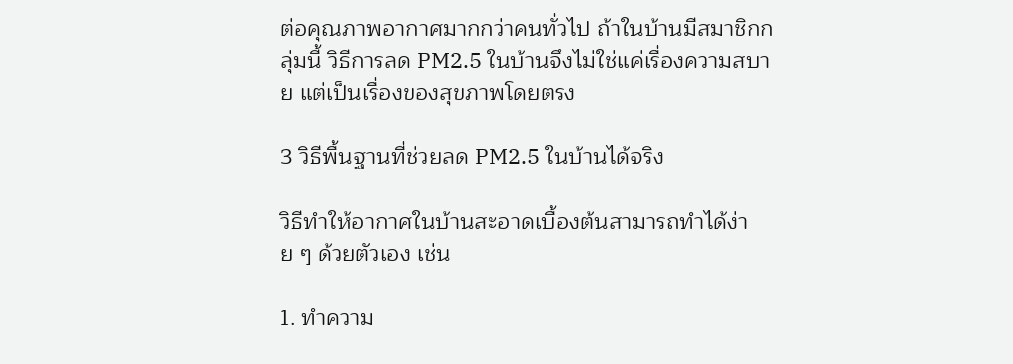ต่อคุณภาพอากาศมากกว่าคนทั่วไป ถ้าในบ้านมีสมาชิกกลุ่มนี้ วิธีการลด PM2.5 ในบ้านจึงไม่ใช่แค่เรื่องความสบาย แต่เป็นเรื่องของสุขภาพโดยตรง

3 วิธีพื้นฐานที่ช่วยลด PM2.5 ในบ้านได้จริง

วิธีทำให้อากาศในบ้านสะอาดเบื้องต้นสามารถทำได้ง่าย ๆ ด้วยตัวเอง เช่น

1. ทำความ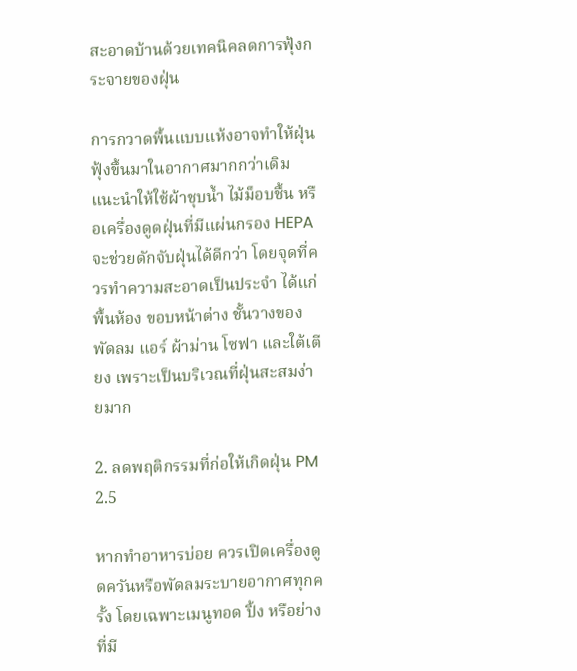สะอาดบ้านด้วยเทคนิคลดการฟุ้งกระจายของฝุ่น

การกวาดพื้นแบบแห้งอาจทำให้ฝุ่นฟุ้งขึ้นมาในอากาศมากกว่าเดิม แนะนำให้ใช้ผ้าชุบน้ำ ไม้ม็อบชื้น หรือเครื่องดูดฝุ่นที่มีแผ่นกรอง HEPA จะช่วยดักจับฝุ่นได้ดีกว่า โดยจุดที่ควรทำความสะอาดเป็นประจำ ได้แก่ พื้นห้อง ขอบหน้าต่าง ชั้นวางของ พัดลม แอร์ ผ้าม่าน โซฟา และใต้เตียง เพราะเป็นบริเวณที่ฝุ่นสะสมง่ายมาก

2. ลดพฤติกรรมที่ก่อให้เกิดฝุ่น PM 2.5

หากทำอาหารบ่อย ควรเปิดเครื่องดูดควันหรือพัดลมระบายอากาศทุกครั้ง โดยเฉพาะเมนูทอด ปิ้ง หรือย่างที่มี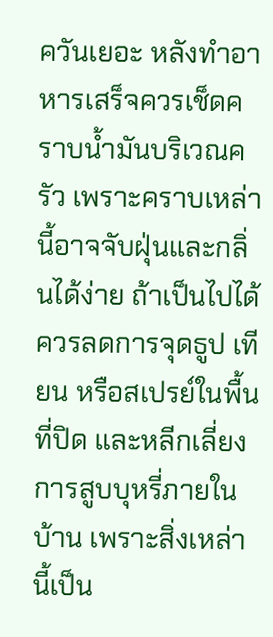ควันเยอะ หลังทำอาหารเสร็จควรเช็ดคราบน้ำมันบริเวณครัว เพราะคราบเหล่านี้อาจจับฝุ่นและกลิ่นได้ง่าย ถ้าเป็นไปได้ ควรลดการจุดธูป เทียน หรือสเปรย์ในพื้นที่ปิด และหลีกเลี่ยงการสูบบุหรี่ภายในบ้าน เพราะสิ่งเหล่านี้เป็น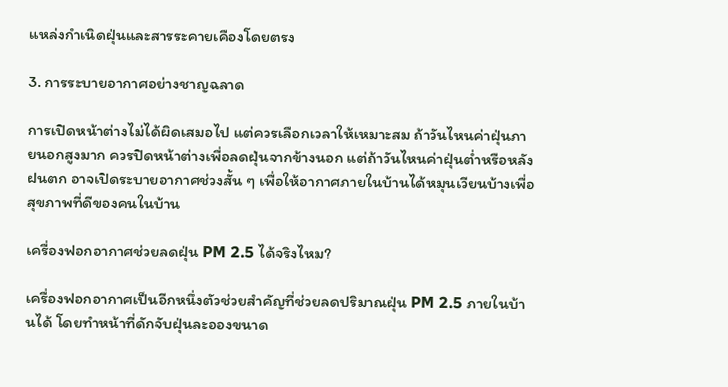แหล่งกำเนิดฝุ่นและสารระคายเคืองโดยตรง

3. การระบายอากาศอย่างชาญฉลาด

การเปิดหน้าต่างไม่ได้ผิดเสมอไป แต่ควรเลือกเวลาให้เหมาะสม ถ้าวันไหนค่าฝุ่นภายนอกสูงมาก ควรปิดหน้าต่างเพื่อลดฝุ่นจากข้างนอก แต่ถ้าวันไหนค่าฝุ่นต่ำหรือหลังฝนตก อาจเปิดระบายอากาศช่วงสั้น ๆ เพื่อให้อากาศภายในบ้านได้หมุนเวียนบ้างเพื่อสุขภาพที่ดีของคนในบ้าน

เครื่องฟอกอากาศช่วยลดฝุ่น PM 2.5 ได้จริงไหม?

เครื่องฟอกอากาศเป็นอีกหนึ่งตัวช่วยสำคัญที่ช่วยลดปริมาณฝุ่น PM 2.5 ภายในบ้านได้ โดยทำหน้าที่ดักจับฝุ่นละอองขนาด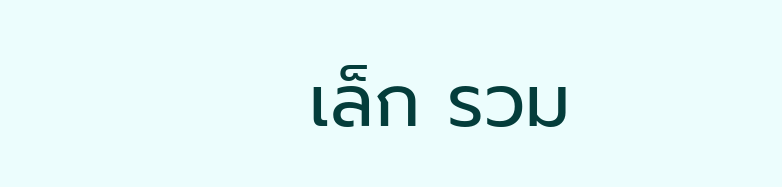เล็ก รวม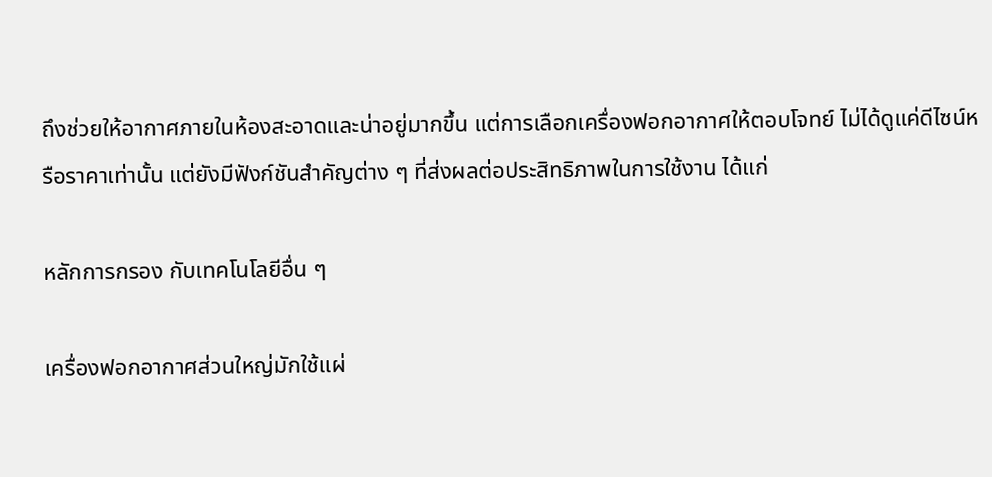ถึงช่วยให้อากาศภายในห้องสะอาดและน่าอยู่มากขึ้น แต่การเลือกเครื่องฟอกอากาศให้ตอบโจทย์ ไม่ได้ดูแค่ดีไซน์หรือราคาเท่านั้น แต่ยังมีฟังก์ชันสำคัญต่าง ๆ ที่ส่งผลต่อประสิทธิภาพในการใช้งาน ได้แก่

หลักการกรอง กับเทคโนโลยีอื่น ๆ

เครื่องฟอกอากาศส่วนใหญ่มักใช้แผ่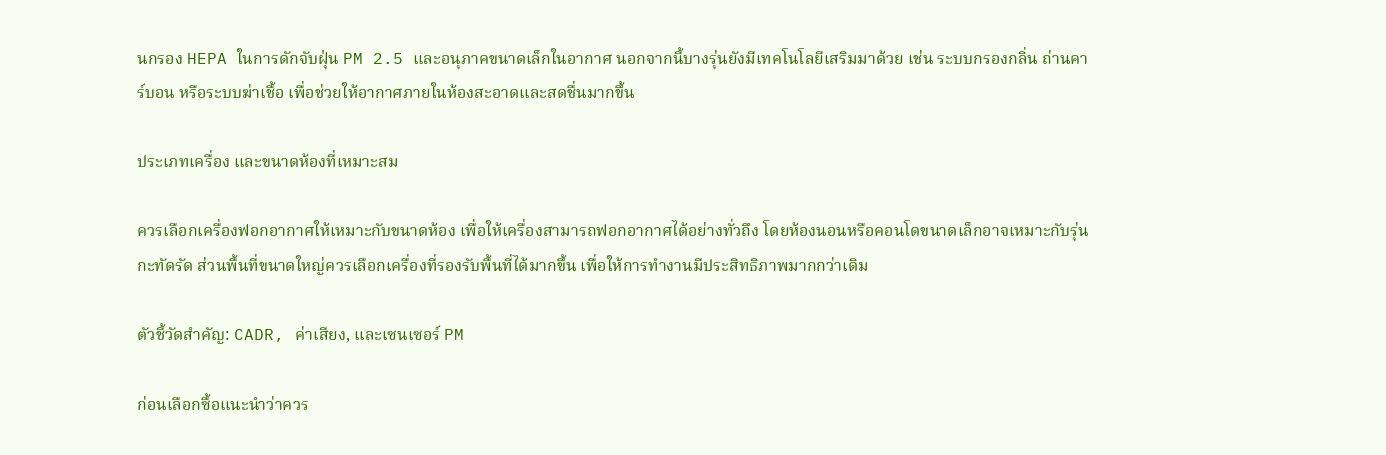นกรอง HEPA ในการดักจับฝุ่น PM 2.5 และอนุภาคขนาดเล็กในอากาศ นอกจากนี้บางรุ่นยังมีเทคโนโลยีเสริมมาด้วย เช่น ระบบกรองกลิ่น ถ่านคาร์บอน หรือระบบฆ่าเชื้อ เพื่อช่วยให้อากาศภายในห้องสะอาดและสดชื่นมากขึ้น

ประเภทเครื่อง และขนาดห้องที่เหมาะสม

ควรเลือกเครื่องฟอกอากาศให้เหมาะกับขนาดห้อง เพื่อให้เครื่องสามารถฟอกอากาศได้อย่างทั่วถึง โดยห้องนอนหรือคอนโดขนาดเล็กอาจเหมาะกับรุ่นกะทัดรัด ส่วนพื้นที่ขนาดใหญ่ควรเลือกเครื่องที่รองรับพื้นที่ได้มากขึ้น เพื่อให้การทำงานมีประสิทธิภาพมากกว่าเดิม

ตัวชี้วัดสำคัญ: CADR, ค่าเสียง, และเซนเซอร์ PM

ก่อนเลือกซื้อแนะนำว่าควร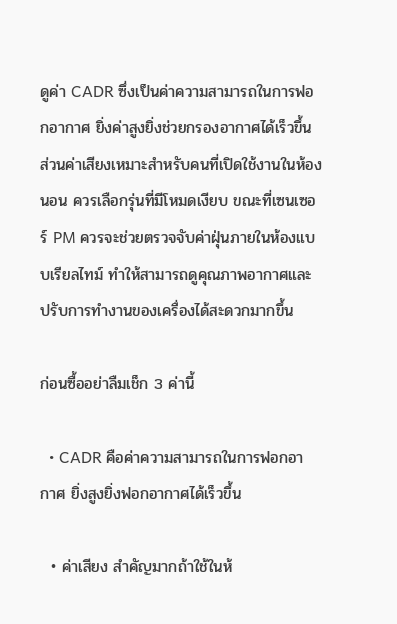ดูค่า CADR ซึ่งเป็นค่าความสามารถในการฟอกอากาศ ยิ่งค่าสูงยิ่งช่วยกรองอากาศได้เร็วขึ้น ส่วนค่าเสียงเหมาะสำหรับคนที่เปิดใช้งานในห้องนอน ควรเลือกรุ่นที่มีโหมดเงียบ ขณะที่เซนเซอร์ PM ควรจะช่วยตรวจจับค่าฝุ่นภายในห้องแบบเรียลไทม์ ทำให้สามารถดูคุณภาพอากาศและปรับการทำงานของเครื่องได้สะดวกมากขึ้น

ก่อนซื้ออย่าลืมเช็ก 3 ค่านี้

  • CADR คือค่าความสามารถในการฟอกอากาศ ยิ่งสูงยิ่งฟอกอากาศได้เร็วขึ้น

  • ค่าเสียง สำคัญมากถ้าใช้ในห้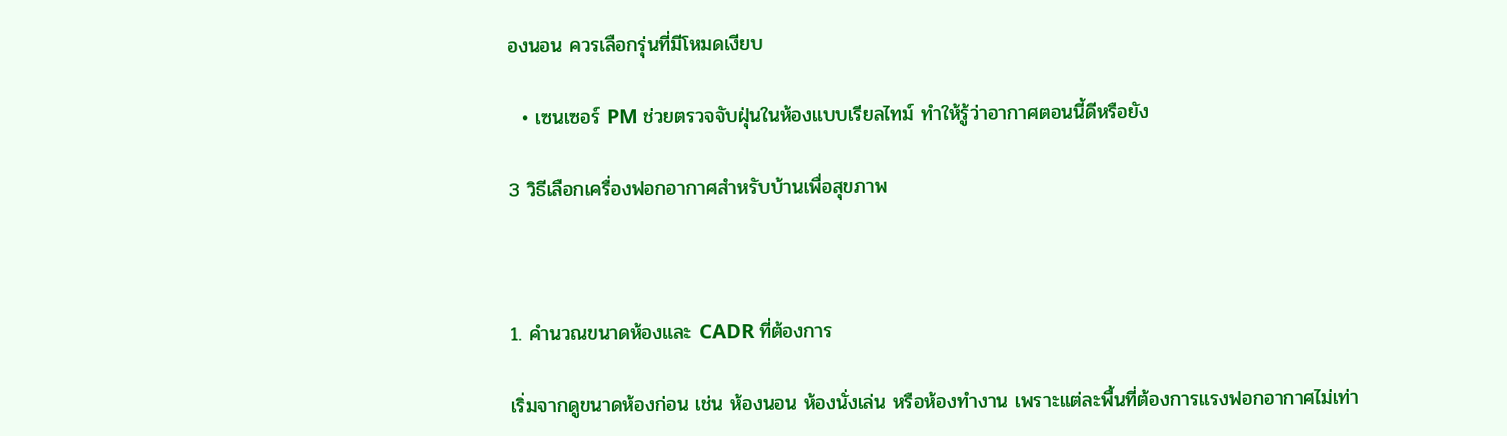องนอน ควรเลือกรุ่นที่มีโหมดเงียบ

  • เซนเซอร์ PM ช่วยตรวจจับฝุ่นในห้องแบบเรียลไทม์ ทำให้รู้ว่าอากาศตอนนี้ดีหรือยัง

3 วิธีเลือกเครื่องฟอกอากาศสำหรับบ้านเพื่อสุขภาพ



1. คำนวณขนาดห้องและ CADR ที่ต้องการ

เริ่มจากดูขนาดห้องก่อน เช่น ห้องนอน ห้องนั่งเล่น หรือห้องทำงาน เพราะแต่ละพื้นที่ต้องการแรงฟอกอากาศไม่เท่า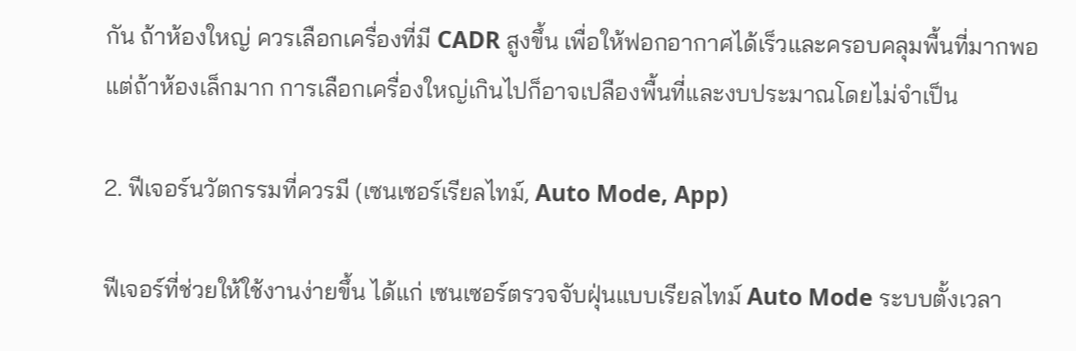กัน ถ้าห้องใหญ่ ควรเลือกเครื่องที่มี CADR สูงขึ้น เพื่อให้ฟอกอากาศได้เร็วและครอบคลุมพื้นที่มากพอ แต่ถ้าห้องเล็กมาก การเลือกเครื่องใหญ่เกินไปก็อาจเปลืองพื้นที่และงบประมาณโดยไม่จำเป็น

2. ฟีเจอร์นวัตกรรมที่ควรมี (เซนเซอร์เรียลไทม์, Auto Mode, App)

ฟีเจอร์ที่ช่วยให้ใช้งานง่ายขึ้น ได้แก่ เซนเซอร์ตรวจจับฝุ่นแบบเรียลไทม์ Auto Mode ระบบตั้งเวลา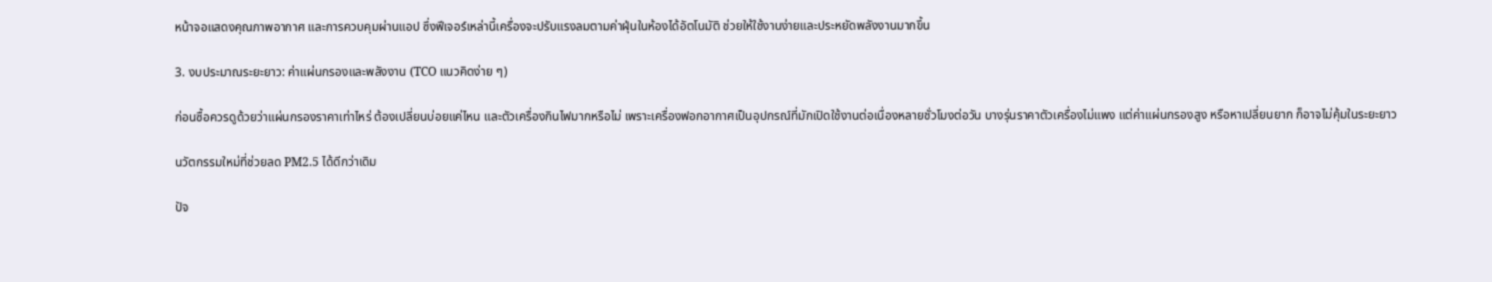หน้าจอแสดงคุณภาพอากาศ และการควบคุมผ่านแอป ซึ่งฟีเจอร์เหล่านี้เครื่องจะปรับแรงลมตามค่าฝุ่นในห้องได้อัตโนมัติ ช่วยให้ใช้งานง่ายและประหยัดพลังงานมากขึ้น

3. งบประมาณระยะยาว: ค่าแผ่นกรองและพลังงาน (TCO แนวคิดง่าย ๆ)

ก่อนซื้อควรดูด้วยว่าแผ่นกรองราคาเท่าไหร่ ต้องเปลี่ยนบ่อยแค่ไหน และตัวเครื่องกินไฟมากหรือไม่ เพราะเครื่องฟอกอากาศเป็นอุปกรณ์ที่มักเปิดใช้งานต่อเนื่องหลายชั่วโมงต่อวัน บางรุ่นราคาตัวเครื่องไม่แพง แต่ค่าแผ่นกรองสูง หรือหาเปลี่ยนยาก ก็อาจไม่คุ้มในระยะยาว

นวัตกรรมใหม่ที่ช่วยลด PM2.5 ได้ดีกว่าเดิม

ปัจ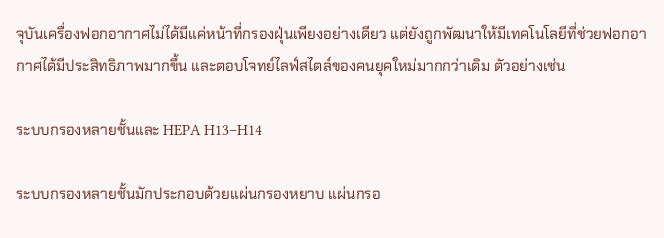จุบันเครื่องฟอกอากาศไม่ได้มีแค่หน้าที่กรองฝุ่นเพียงอย่างเดียว แต่ยังถูกพัฒนาให้มีเทคโนโลยีที่ช่วยฟอกอากาศได้มีประสิทธิภาพมากขึ้น และตอบโจทย์ไลฟ์สไตล์ของคนยุคใหม่มากกว่าเดิม ตัวอย่างเช่น

ระบบกรองหลายชั้นและ HEPA H13–H14

ระบบกรองหลายชั้นมักประกอบด้วยแผ่นกรองหยาบ แผ่นกรอ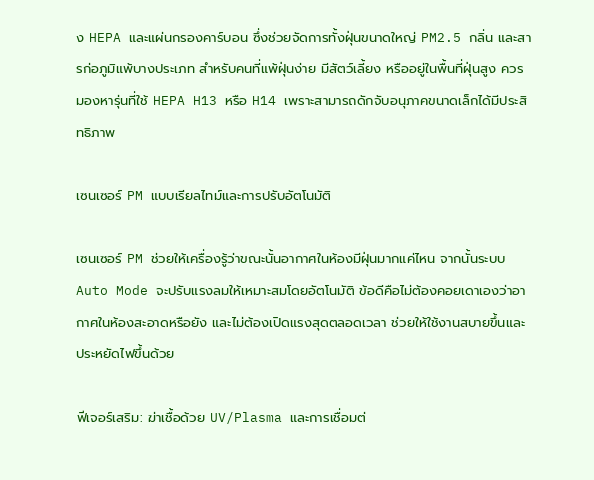ง HEPA และแผ่นกรองคาร์บอน ซึ่งช่วยจัดการทั้งฝุ่นขนาดใหญ่ PM2.5 กลิ่น และสารก่อภูมิแพ้บางประเภท สำหรับคนที่แพ้ฝุ่นง่าย มีสัตว์เลี้ยง หรืออยู่ในพื้นที่ฝุ่นสูง ควรมองหารุ่นที่ใช้ HEPA H13 หรือ H14 เพราะสามารถดักจับอนุภาคขนาดเล็กได้มีประสิทธิภาพ

เซนเซอร์ PM แบบเรียลไทม์และการปรับอัตโนมัติ

เซนเซอร์ PM ช่วยให้เครื่องรู้ว่าขณะนั้นอากาศในห้องมีฝุ่นมากแค่ไหน จากนั้นระบบ Auto Mode จะปรับแรงลมให้เหมาะสมโดยอัตโนมัติ ข้อดีคือไม่ต้องคอยเดาเองว่าอากาศในห้องสะอาดหรือยัง และไม่ต้องเปิดแรงสุดตลอดเวลา ช่วยให้ใช้งานสบายขึ้นและประหยัดไฟขึ้นด้วย

ฟีเจอร์เสริม: ฆ่าเชื้อด้วย UV/Plasma และการเชื่อมต่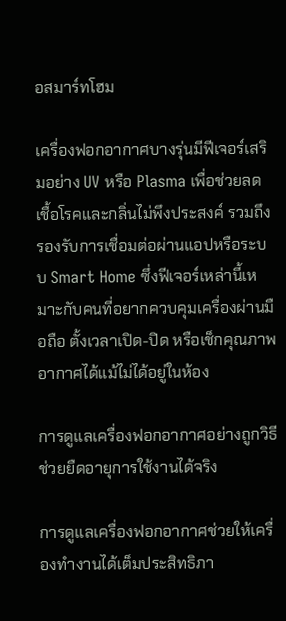อสมาร์ทโฮม

เครื่องฟอกอากาศบางรุ่นมีฟีเจอร์เสริมอย่าง UV หรือ Plasma เพื่อช่วยลดเชื้อโรคและกลิ่นไม่พึงประสงค์ รวมถึงรองรับการเชื่อมต่อผ่านแอปหรือระบบ Smart Home ซึ่งฟีเจอร์เหล่านี้เหมาะกับคนที่อยากควบคุมเครื่องผ่านมือถือ ตั้งเวลาเปิด-ปิด หรือเช็กคุณภาพอากาศได้แม้ไม่ได้อยู่ในห้อง

การดูแลเครื่องฟอกอากาศอย่างถูกวิธี ช่วยยืดอายุการใช้งานได้จริง

การดูแลเครื่องฟอกอากาศช่วยให้เครื่องทำงานได้เต็มประสิทธิภา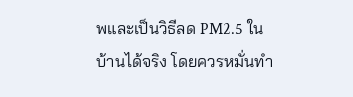พและเป็นวิธีลด PM2.5 ในบ้านได้จริง โดยควรหมั่นทำ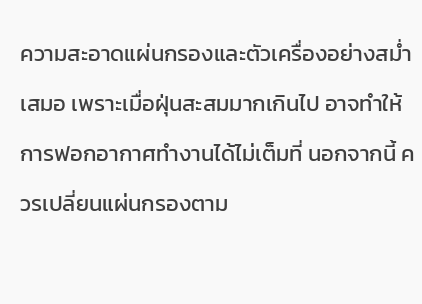ความสะอาดแผ่นกรองและตัวเครื่องอย่างสม่ำเสมอ เพราะเมื่อฝุ่นสะสมมากเกินไป อาจทำให้การฟอกอากาศทำงานได้ไม่เต็มที่ นอกจากนี้ ควรเปลี่ยนแผ่นกรองตาม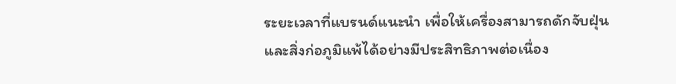ระยะเวลาที่แบรนด์แนะนำ เพื่อให้เครื่องสามารถดักจับฝุ่นและสิ่งก่อภูมิแพ้ได้อย่างมีประสิทธิภาพต่อเนื่อง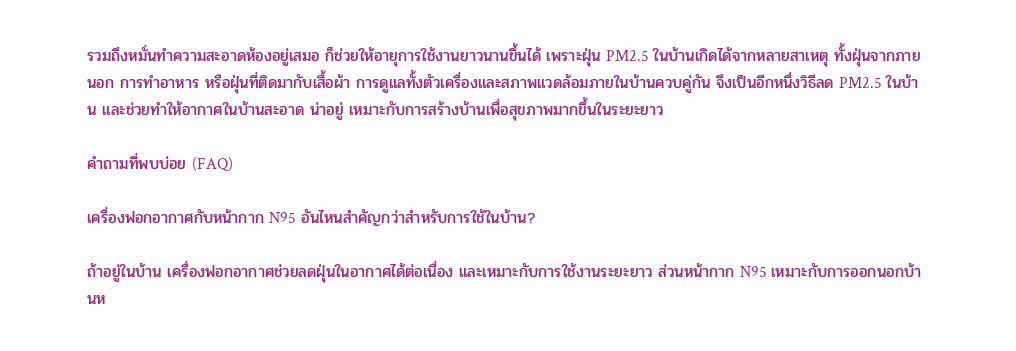รวมถึงหมั่นทำความสะอาดห้องอยู่เสมอ ก็ช่วยให้อายุการใช้งานยาวนานขึ้นได้ เพราะฝุ่น PM2.5 ในบ้านเกิดได้จากหลายสาเหตุ ทั้งฝุ่นจากภายนอก การทำอาหาร หรือฝุ่นที่ติดมากับเสื้อผ้า การดูแลทั้งตัวเครื่องและสภาพแวดล้อมภายในบ้านควบคู่กัน จึงเป็นอีกหนึ่งวิธีลด PM2.5 ในบ้าน และช่วยทำให้อากาศในบ้านสะอาด น่าอยู่ เหมาะกับการสร้างบ้านเพื่อสุขภาพมากขึ้นในระยะยาว

คำถามที่พบบ่อย (FAQ)

เครื่องฟอกอากาศกับหน้ากาก N95 อันไหนสำคัญกว่าสำหรับการใช้ในบ้าน?

ถ้าอยู่ในบ้าน เครื่องฟอกอากาศช่วยลดฝุ่นในอากาศได้ต่อเนื่อง และเหมาะกับการใช้งานระยะยาว ส่วนหน้ากาก N95 เหมาะกับการออกนอกบ้านห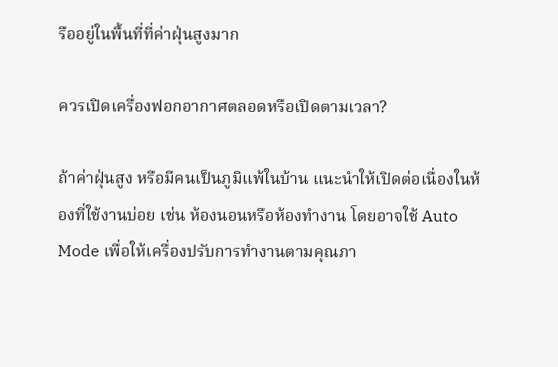รืออยู่ในพื้นที่ที่ค่าฝุ่นสูงมาก

ควรเปิดเครื่องฟอกอากาศตลอดหรือเปิดตามเวลา?

ถ้าค่าฝุ่นสูง หรือมีคนเป็นภูมิแพ้ในบ้าน แนะนำให้เปิดต่อเนื่องในห้องที่ใช้งานบ่อย เช่น ห้องนอนหรือห้องทำงาน โดยอาจใช้ Auto Mode เพื่อให้เครื่องปรับการทำงานตามคุณภา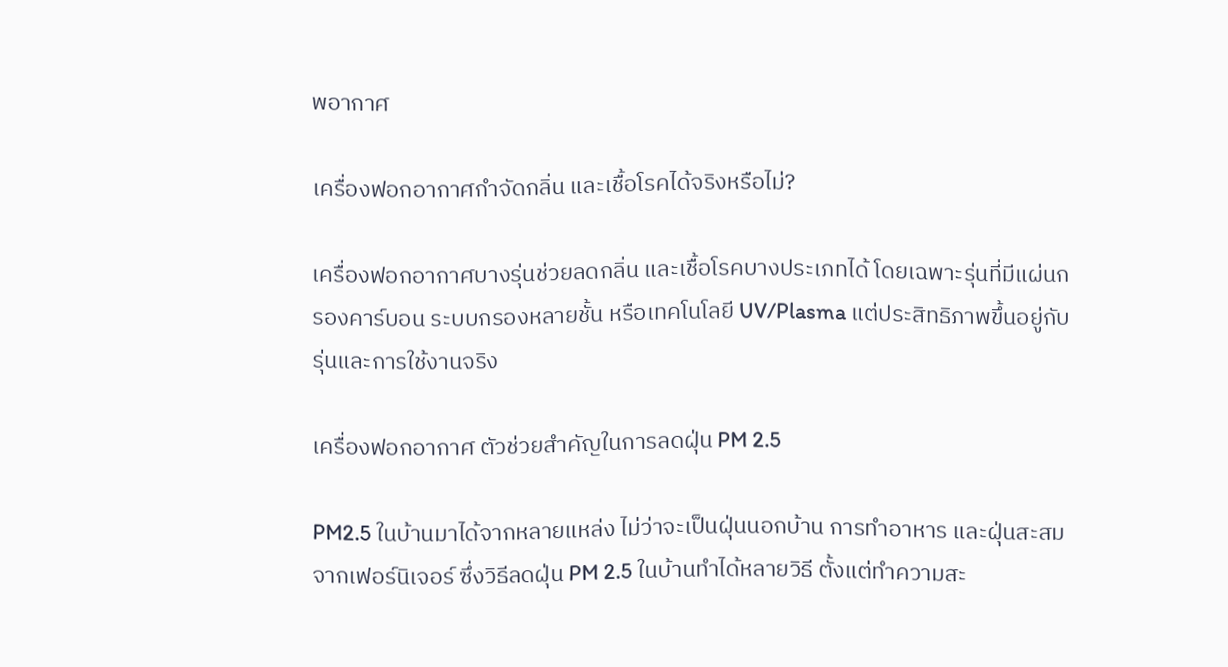พอากาศ

เครื่องฟอกอากาศกำจัดกลิ่น และเชื้อโรคได้จริงหรือไม่?

เครื่องฟอกอากาศบางรุ่นช่วยลดกลิ่น และเชื้อโรคบางประเภทได้ โดยเฉพาะรุ่นที่มีแผ่นกรองคาร์บอน ระบบกรองหลายชั้น หรือเทคโนโลยี UV/Plasma แต่ประสิทธิภาพขึ้นอยู่กับรุ่นและการใช้งานจริง

เครื่องฟอกอากาศ ตัวช่วยสำคัญในการลดฝุ่น PM 2.5

PM2.5 ในบ้านมาได้จากหลายแหล่ง ไม่ว่าจะเป็นฝุ่นนอกบ้าน การทำอาหาร และฝุ่นสะสมจากเฟอร์นิเจอร์ ซึ่งวิธีลดฝุ่น PM 2.5 ในบ้านทำได้หลายวิธี ตั้งแต่ทำความสะ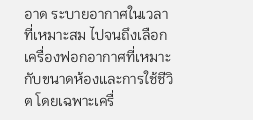อาด ระบายอากาศในเวลาที่เหมาะสม ไปจนถึงเลือกเครื่องฟอกอากาศที่เหมาะกับขนาดห้องและการใช้ชีวิต โดยเฉพาะเครื่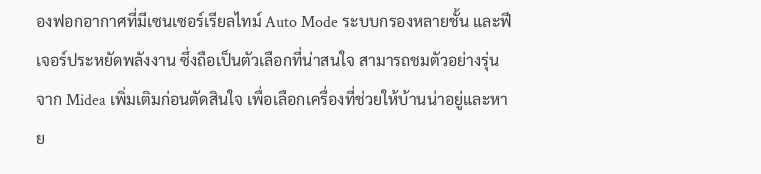องฟอกอากาศที่มีเซนเซอร์เรียลไทม์ Auto Mode ระบบกรองหลายชั้น และฟีเจอร์ประหยัดพลังงาน ซึ่งถือเป็นตัวเลือกที่น่าสนใจ สามารถชมตัวอย่างรุ่นจาก Midea เพิ่มเติมก่อนตัดสินใจ เพื่อเลือกเครื่องที่ช่วยให้บ้านน่าอยู่และหาย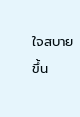ใจสบายขึ้น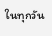ในทุกวัน